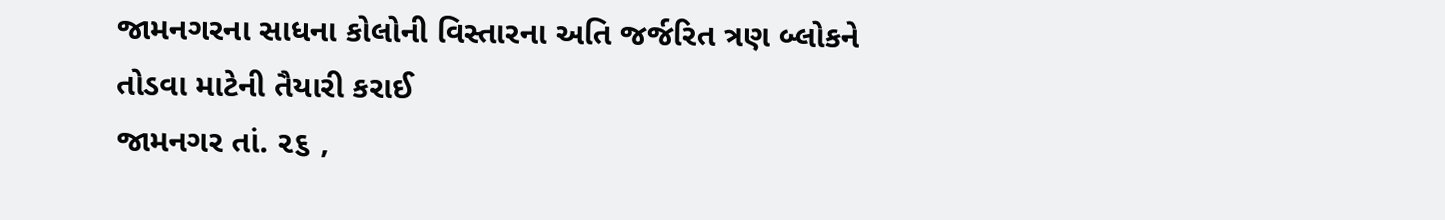જામનગરના સાધના કોલોની વિસ્તારના અતિ જર્જરિત ત્રણ બ્લોકને તોડવા માટેની તૈયારી કરાઈ
જામનગર તાં. ૨૬ ,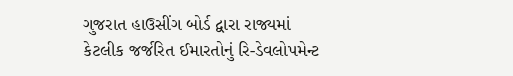ગુજરાત હાઉસીંગ બોર્ડ દ્વારા રાજ્યમાં કેટલીક જર્જરિત ઈમારતોનું રિ-ડેવલોપમેન્ટ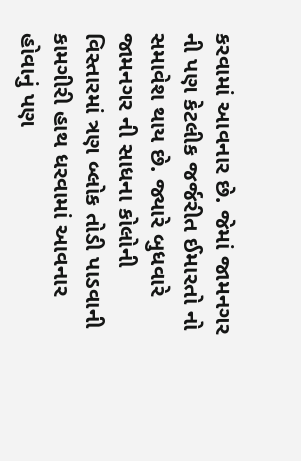કરવામાં આવનાર છે. જેમાં જામનગર ની પણ કેટલીક જર્જરીત ઈમારતો નો સમાવેશ થાય છે. જ્યારે બુધવારે જામનગર ની સાધના કોલોની વિસ્તારમાં ત્રણ બ્લોક તોડી પાડવાની કામગીરી હાથ ધરવામાં આવનાર હોવાનું પણ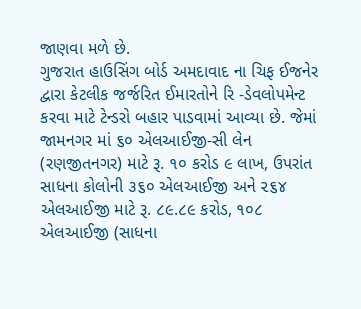જાણવા મળે છે.
ગુજરાત હાઉસિંગ બોર્ડ અમદાવાદ ના ચિફ ઈજનેર દ્વારા કેટલીક જર્જરિત ઈમારતોને રિ -ડેવલોપમેન્ટ કરવા માટે ટેન્ડરો બહાર પાડવામાં આવ્યા છે. જેમાં જામનગર માં ૬૦ એલઆઈજી-સી લેન (રણજીતનગર) માટે રૂ. ૧૦ કરોડ ૯ લાખ, ઉપરાંત સાધના કોલોની ૩૬૦ એલઆઈજી અને ૨૬૪ એલઆઈજી માટે રૂ. ૮૯.૮૯ કરોડ, ૧૦૮ એલઆઈજી (સાધના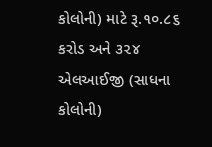કોલોની) માટે રૂ.૧૦.૮૬ કરોડ અને ૩૨૪ એલઆઈજી (સાધના કોલોની)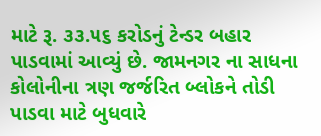માટે રૂ. ૩૩.૫૬ કરોડનું ટેન્ડર બહાર પાડવામાં આવ્યું છે. જામનગર ના સાધના કોલોનીના ત્રણ જર્જરિત બ્લોકને તોડી પાડવા માટે બુધવારે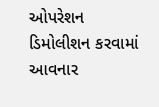ઓપરેશન ડિમોલીશન કરવામાં આવનાર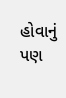હોવાનું પણ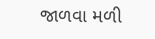જાળવા મળી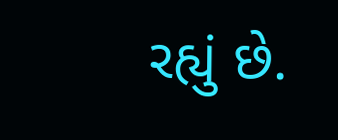રહ્યું છે.